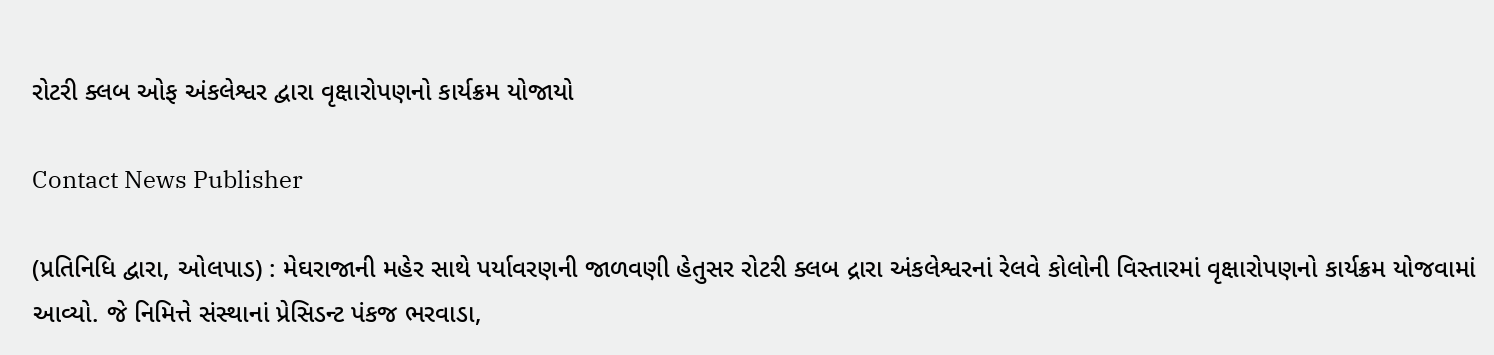રોટરી ક્લબ ઓફ અંકલેશ્વર દ્વારા વૃક્ષારોપણનો કાર્યક્રમ યોજાયો

Contact News Publisher

(પ્રતિનિધિ દ્વારા, ઓલપાડ) : મેઘરાજાની મહેર સાથે પર્યાવરણની જાળવણી હેતુસર રોટરી ક્લબ દ્રારા અંકલેશ્વરનાં રેલવે કોલોની વિસ્તારમાં વૃક્ષારોપણનો કાર્યક્રમ યોજવામાં આવ્યો. જે નિમિત્તે સંસ્થાનાં પ્રેસિડન્ટ પંકજ ભરવાડા,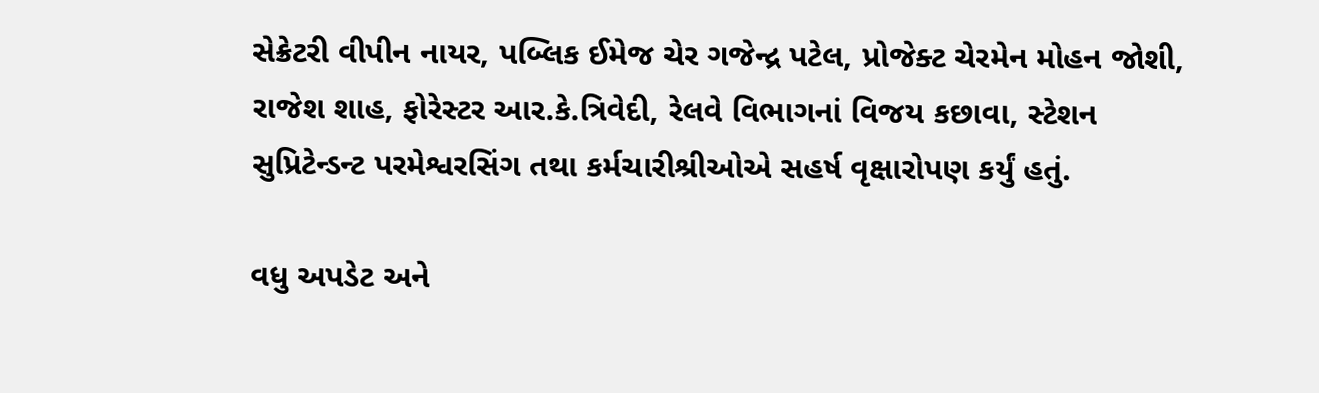સેક્રેટરી વીપીન નાયર, પબ્લિક ઈમેજ ચેર ગજેન્દ્ર પટેલ, પ્રોજેક્ટ ચેરમેન મોહન જોશી, રાજેશ શાહ, ફોરેસ્ટર આર.કે.ત્રિવેદી, રેલવે વિભાગનાં વિજય કછાવા, સ્ટેશન સુપ્રિટેન્ડન્ટ પરમેશ્વરસિંગ તથા કર્મચારીશ્રીઓએ સહર્ષ વૃક્ષારોપણ કર્યું હતું.

વધુ અપડેટ અને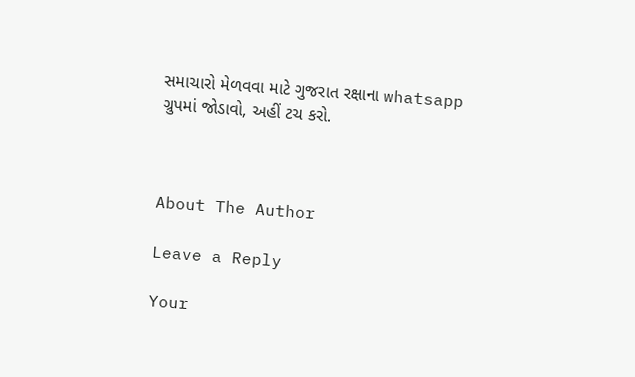સમાચારો મેળવવા માટે ગુજરાત રક્ષાના whatsapp ગ્રુપમાં જોડાવો, અહીં ટચ કરો.



About The Author

Leave a Reply

Your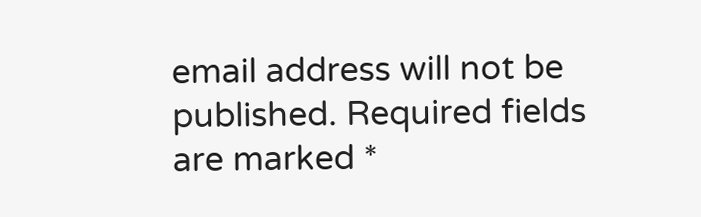email address will not be published. Required fields are marked *